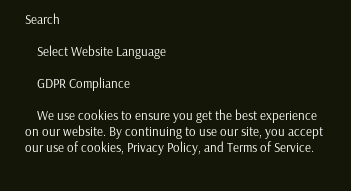Search

    Select Website Language

    GDPR Compliance

    We use cookies to ensure you get the best experience on our website. By continuing to use our site, you accept our use of cookies, Privacy Policy, and Terms of Service.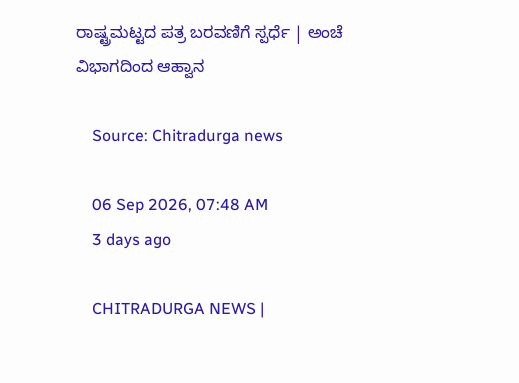ರಾಷ್ಟ್ರಮಟ್ಟದ ಪತ್ರ ಬರವಣಿಗೆ ಸ್ಪರ್ಧೆ | ಅಂಚೆ ವಿಭಾಗದಿಂದ ಆಹ್ವಾನ

    Source: Chitradurga news

    06 Sep 2026, 07:48 AM
    3 days ago

    CHITRADURGA NEWS |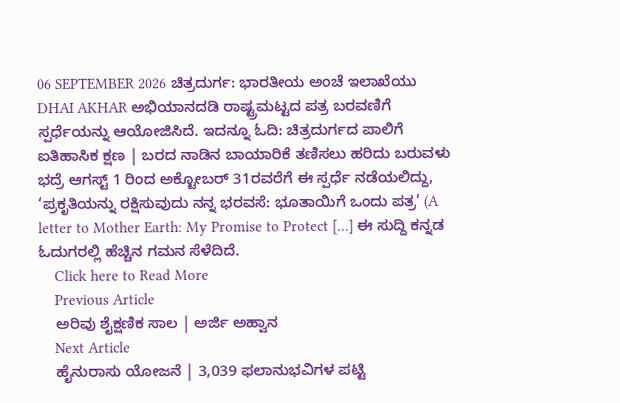06 SEPTEMBER 2026 ಚಿತ್ರದುರ್ಗ: ಭಾರತೀಯ ಅಂಚೆ ಇಲಾಖೆಯು DHAI AKHAR ಅಭಿಯಾನದಡಿ ರಾಷ್ಟ್ರಮಟ್ಟದ ಪತ್ರ ಬರವಣಿಗೆ ಸ್ಪರ್ಧೆಯನ್ನು ಆಯೋಜಿಸಿದೆ. ಇದನ್ನೂ ಓದಿ: ಚಿತ್ರದುರ್ಗದ ಪಾಲಿಗೆ ಐತಿಹಾಸಿಕ ಕ್ಷಣ | ಬರದ ನಾಡಿನ ಬಾಯಾರಿಕೆ ತಣಿಸಲು ಹರಿದು ಬರುವಳು ಭದ್ರೆ ಆಗಸ್ಟ್ 1 ರಿಂದ ಅಕ್ಟೋಬರ್ 31ರವರೆಗೆ ಈ ಸ್ಪರ್ಧೆ ನಡೆಯಲಿದ್ದು, ‘ಪ್ರಕೃತಿಯನ್ನು ರಕ್ಷಿಸುವುದು ನನ್ನ ಭರವಸೆ: ಭೂತಾಯಿಗೆ ಒಂದು ಪತ್ರ’ (A letter to Mother Earth: My Promise to Protect […] ಈ ಸುದ್ದಿ ಕನ್ನಡ ಓದುಗರಲ್ಲಿ ಹೆಚ್ಚಿನ ಗಮನ ಸೆಳೆದಿದೆ.
    Click here to Read More
    Previous Article
    ಅರಿವು ಶೈಕ್ಷಣಿಕ ಸಾಲ | ಅರ್ಜಿ ಅಹ್ವಾನ
    Next Article
    ಹೈನುರಾಸು ಯೋಜನೆ | 3,039 ಫಲಾನುಭವಿಗಳ ಪಟ್ಟಿ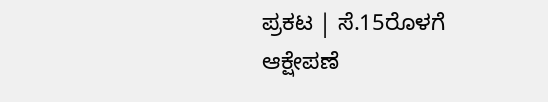ಪ್ರಕಟ | ಸೆ.15ರೊಳಗೆ ಆಕ್ಷೇಪಣೆ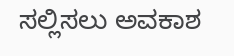ಸಲ್ಲಿಸಲು ಅವಕಾಶ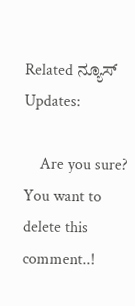Related ನ್ಯೂಸ್ Updates:

    Are you sure? You want to delete this comment..!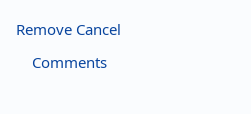Remove Cancel

    Comments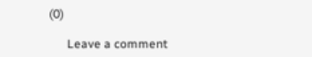(0)

      Leave a comment